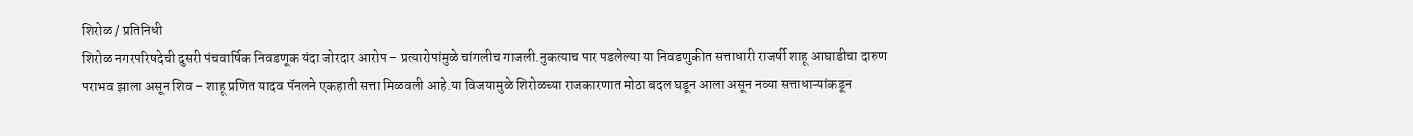शिरोळ / प्रतिनिधी
शिरोळ नगरपरिषदेची दुसरी पंचवार्षिक निवडणूक यंदा जोरदार आरोप – प्रत्यारोपांमुळे चांगलीच गाजली.नुकत्याच पार पडलेल्या या निवडणुकीत सत्ताधारी राजर्षी शाहू आघाडीचा दारुण पराभव झाला असून शिव – शाहू प्रणित यादव पॅनलने एकहाती सत्ता मिळवली आहे.या विजयामुळे शिरोळच्या राजकारणात मोठा बदल घडून आला असून नव्या सत्ताधाऱ्यांकडून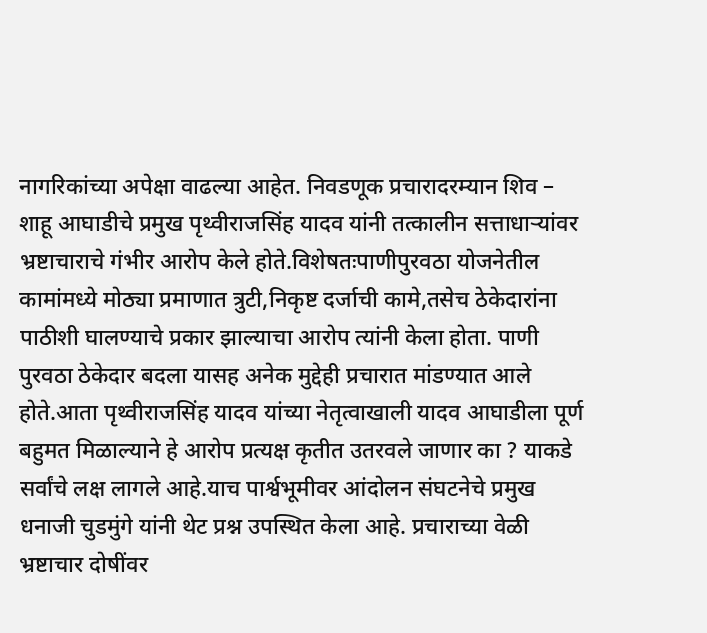नागरिकांच्या अपेक्षा वाढल्या आहेत. निवडणूक प्रचारादरम्यान शिव – शाहू आघाडीचे प्रमुख पृथ्वीराजसिंह यादव यांनी तत्कालीन सत्ताधाऱ्यांवर भ्रष्टाचाराचे गंभीर आरोप केले होते.विशेषतःपाणीपुरवठा योजनेतील कामांमध्ये मोठ्या प्रमाणात त्रुटी,निकृष्ट दर्जाची कामे,तसेच ठेकेदारांना पाठीशी घालण्याचे प्रकार झाल्याचा आरोप त्यांनी केला होता. पाणी पुरवठा ठेकेदार बदला यासह अनेक मुद्देही प्रचारात मांडण्यात आले होते.आता पृथ्वीराजसिंह यादव यांच्या नेतृत्वाखाली यादव आघाडीला पूर्ण बहुमत मिळाल्याने हे आरोप प्रत्यक्ष कृतीत उतरवले जाणार का ? याकडे सर्वांचे लक्ष लागले आहे.याच पार्श्वभूमीवर आंदोलन संघटनेचे प्रमुख धनाजी चुडमुंगे यांनी थेट प्रश्न उपस्थित केला आहे. प्रचाराच्या वेळी भ्रष्टाचार दोषींवर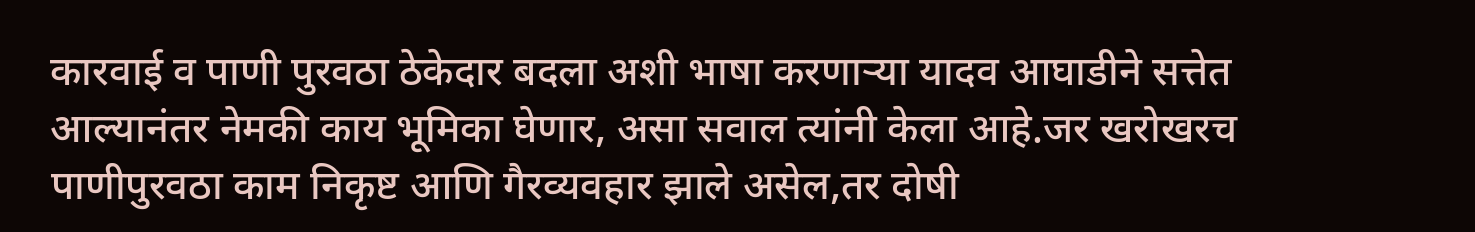कारवाई व पाणी पुरवठा ठेकेदार बदला अशी भाषा करणाऱ्या यादव आघाडीने सत्तेत आल्यानंतर नेमकी काय भूमिका घेणार, असा सवाल त्यांनी केला आहे.जर खरोखरच पाणीपुरवठा काम निकृष्ट आणि गैरव्यवहार झाले असेल,तर दोषी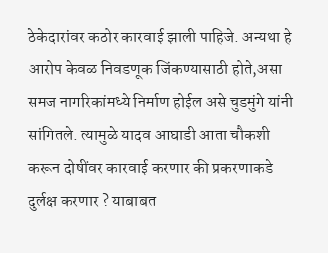ठेकेदारांवर कठोर कारवाई झाली पाहिजे. अन्यथा हे आरोप केवळ निवडणूक जिंकण्यासाठी होते,असा समज नागरिकांमध्ये निर्माण होईल असे चुडमुंगे यांनी सांगितले. त्यामुळे यादव आघाडी आता चौकशी करून दोषींवर कारवाई करणार की प्रकरणाकडे दुर्लक्ष करणार ? याबाबत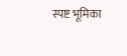स्पष्ट भूमिका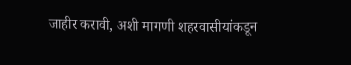जाहीर करावी, अशी मागणी शहरवासीयांकडून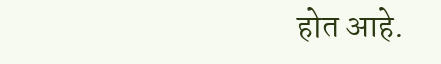होत आहे.